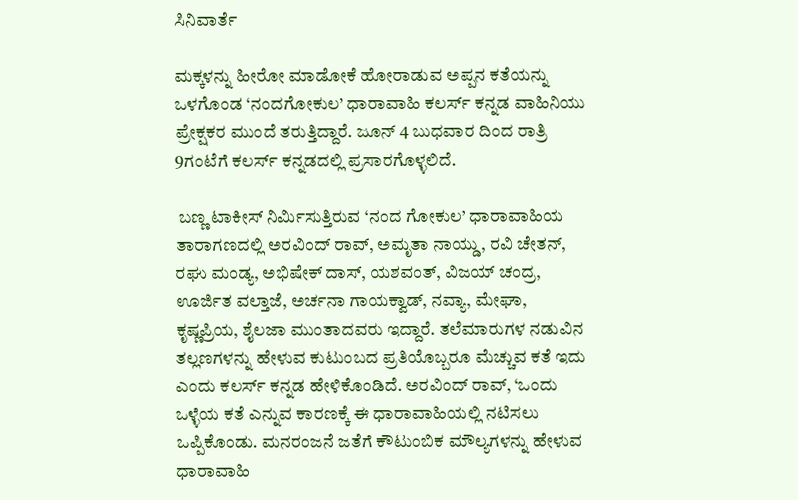ಸಿನಿವಾರ್ತೆ

ಮಕ್ಕಳನ್ನು ಹೀರೋ ಮಾಡೋಕೆ ಹೋರಾಡುವ ಅಪ್ಪನ ಕತೆಯನ್ನು ಒಳಗೊಂಡ ‘ನಂದಗೋಕುಲ’ ಧಾರಾವಾಹಿ ಕಲರ್ಸ್ ಕನ್ನಡ ವಾಹಿನಿಯು ಪ್ರೇಕ್ಷಕರ ಮುಂದೆ ತರುತ್ತಿದ್ದಾರೆ. ಜೂನ್ 4 ಬುಧವಾರ ದಿಂದ ರಾತ್ರಿ 9ಗಂಟೆಗೆ ಕಲರ್ಸ್ ಕನ್ನಡದಲ್ಲಿ ಪ್ರಸಾರಗೊಳ್ಳಲಿದೆ.

 ಬಣ್ಣ ಟಾಕೀಸ್ ನಿರ್ಮಿಸುತ್ತಿರುವ ‘ನಂದ ಗೋಕುಲ’ ಧಾರಾವಾಹಿಯ ತಾರಾಗಣದಲ್ಲಿ ಅರವಿಂದ್‌ ರಾವ್‌, ಅಮೃತಾ ನಾಯ್ಡು, ರವಿ ಚೇತನ್‌, ರಘು ಮಂಡ್ಯ, ಅಭಿಷೇಕ್‌ ದಾಸ್‌, ಯಶವಂತ್‌, ವಿಜಯ್‌ ಚಂದ್ರ, ಊರ್ಜಿತ ವಲ್ತಾಜೆ, ಅರ್ಚನಾ ಗಾಯಕ್ವಾಡ್‌, ನವ್ಯಾ, ಮೇಘಾ, ಕೃಷ್ಣಪ್ರಿಯ, ಶೈಲಜಾ ಮುಂತಾದವರು ಇದ್ದಾರೆ. ತಲೆಮಾರುಗಳ ನಡುವಿನ ತಲ್ಲಣಗಳನ್ನು ಹೇಳುವ ಕುಟುಂಬದ ಪ್ರತಿಯೊಬ್ಬರೂ ಮೆಚ್ಚುವ ಕತೆ ಇದು ಎಂದು ಕಲರ್ಸ್‌ ಕನ್ನಡ ಹೇಳಿಕೊಂಡಿದೆ. ಅರವಿಂದ್‌ ರಾವ್‌, ‘ಒಂದು ಒಳ್ಳೆಯ ಕತೆ ಎನ್ನುವ ಕಾರಣಕ್ಕೆ ಈ ಧಾರಾವಾಹಿಯಲ್ಲಿ ನಟಿಸಲು ಒಪ್ಪಿಕೊಂಡು. ಮನರಂಜನೆ ಜತೆಗೆ ಕೌಟುಂಬಿಕ ಮೌಲ್ಯಗಳನ್ನು ಹೇಳುವ ಧಾರಾವಾಹಿ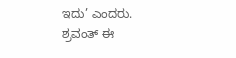ಇದು’ ಎಂದರು. ಶ್ರವಂತ್ ಈ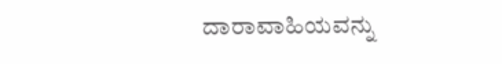ದಾರಾವಾಹಿಯವನ್ನು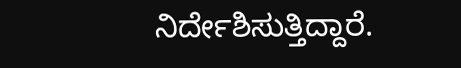ನಿರ್ದೇಶಿಸುತ್ತಿದ್ದಾರೆ.